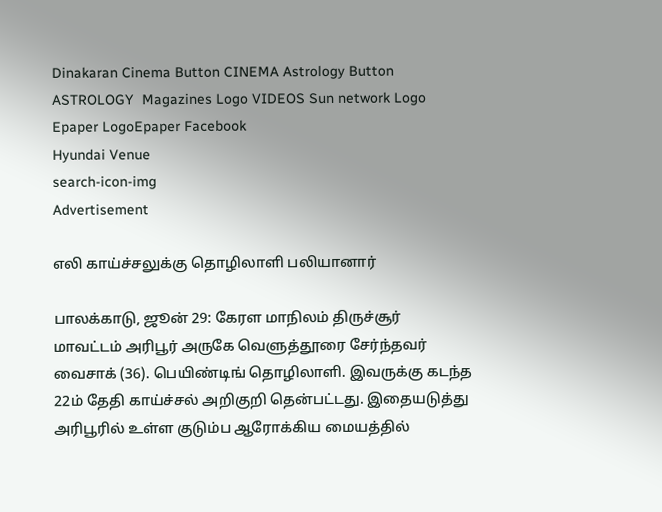Dinakaran Cinema Button CINEMA Astrology Button ASTROLOGY  Magazines Logo VIDEOS Sun network Logo Epaper LogoEpaper Facebook
Hyundai Venue
search-icon-img
Advertisement

எலி காய்ச்சலுக்கு தொழிலாளி பலியானார்

பாலக்காடு, ஜூன் 29: கேரள மாநிலம் திருச்சூர் மாவட்டம் அரிபூர் அருகே வெளுத்தூரை சேர்ந்தவர் வைசாக் (36). பெயிண்டிங் தொழிலாளி. இவருக்கு கடந்த 22ம் தேதி காய்ச்சல் அறிகுறி தென்பட்டது. இதையடுத்து அரிபூரில் உள்ள குடும்ப ஆரோக்கிய மையத்தில்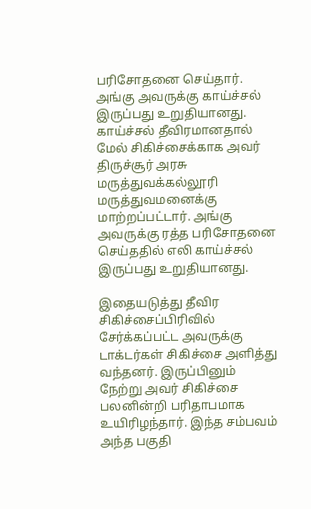பரிசோதனை செய்தார். அங்கு அவருக்கு காய்ச்சல் இருப்பது உறுதியானது. காய்ச்சல் தீவிரமானதால் மேல் சிகிச்சைக்காக அவர் திருச்சூர் அரசு மருத்துவக்கல்லூரி மருத்துவமனைக்கு மாற்றப்பட்டார். அங்கு அவருக்கு ரத்த பரிசோதனை செய்ததில் எலி காய்ச்சல் இருப்பது உறுதியானது.

இதையடுத்து தீவிர சிகிச்சைப்பிரிவில் சேர்க்கப்பட்ட அவருக்கு டாக்டர்கள் சிகிச்சை அளித்து வந்தனர். இருப்பினும் நேற்று அவர் சிகிச்சை பலனின்றி பரிதாபமாக உயிரிழந்தார். இந்த சம்பவம் அந்த பகுதி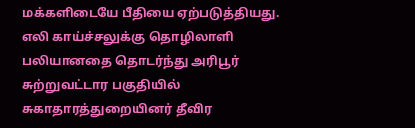மக்களிடையே பீதியை ஏற்படுத்தியது. எலி காய்ச்சலுக்கு தொழிலாளி பலியானதை தொடர்ந்து அரிபூர் சுற்றுவட்டார பகுதியில் சுகாதாரத்துறையினர் தீவிர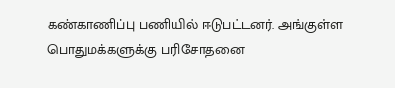கண்காணிப்பு பணியில் ஈடுபட்டனர். அங்குள்ள பொதுமக்களுக்கு பரிசோதனை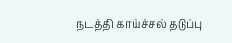நடத்தி காய்ச்சல் தடுப்பு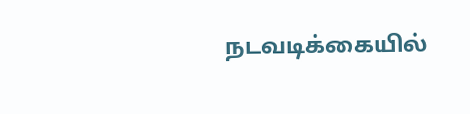நடவடிக்கையில்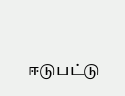ஈடுபட்டு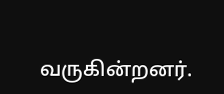வருகின்றனர்.